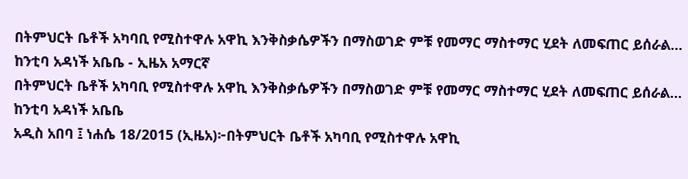በትምህርት ቤቶች አካባቢ የሚስተዋሉ አዋኪ እንቅስቃሴዎችን በማስወገድ ምቹ የመማር ማስተማር ሂደት ለመፍጠር ይሰራል... ከንቲባ አዳነች አቤቤ - ኢዜአ አማርኛ
በትምህርት ቤቶች አካባቢ የሚስተዋሉ አዋኪ እንቅስቃሴዎችን በማስወገድ ምቹ የመማር ማስተማር ሂደት ለመፍጠር ይሰራል... ከንቲባ አዳነች አቤቤ
አዲስ አበባ ፤ ነሐሴ 18/2015 (ኢዜአ)፦በትምህርት ቤቶች አካባቢ የሚስተዋሉ አዋኪ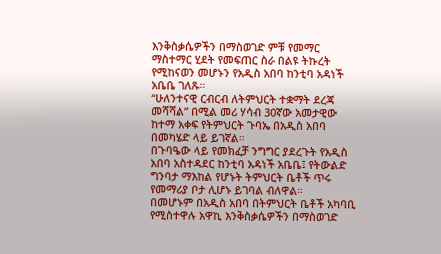እንቅስቃሴዎችን በማስወገድ ምቹ የመማር ማስተማር ሂደት የመፍጠር ስራ በልዩ ትኩረት የሚከናወን መሆኑን የአዲስ አበባ ከንቲባ አዳነች አቤቤ ገለጹ።
“ሁለንተናዊ ርብርብ ለትምህርት ተቋማት ደረጃ መሻሻል” በሚል መሪ ሃሳብ 30ኛው አመታዊው ከተማ አቀፍ የትምህርት ጉባኤ በአዲስ አበባ በመካሄድ ላይ ይገኛል።
በጉባዔው ላይ የመክፈቻ ንግግር ያደረጉት የአዲስ አበባ አስተዳደር ከንቲባ አዳነች አቤቤ፤ የትውልድ ግንባታ ማእከል የሆኑት ትምህርት ቤቶች ጥሩ የመማሪያ ቦታ ሊሆኑ ይገባል ብለዋል።
በመሆኑም በአዲስ አበባ በትምህርት ቤቶች አካባቢ የሚስተዋሉ አዋኪ እንቅስቃሴዎችን በማስወገድ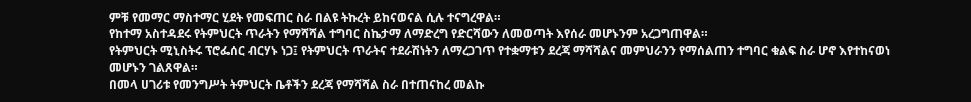ምቹ የመማር ማስተማር ሂደት የመፍጠር ስራ በልዩ ትኩረት ይከናወናል ሲሉ ተናግረዋል።
የከተማ አስተዳደሩ የትምህርት ጥራትን የማሻሻል ተግባር ስኬታማ ለማድረግ የድርሻውን ለመወጣት እየሰራ መሆኑንም አረጋግጠዋል።
የትምህርት ሚኒስትሩ ፕሮፌሰር ብርሃኑ ነጋ፤ የትምህርት ጥራትና ተደራሽነትን ለማረጋገጥ የተቋማቱን ደረጃ ማሻሻልና መምህራንን የማሰልጠን ተግባር ቁልፍ ስራ ሆኖ እየተከናወነ መሆኑን ገልጸዋል።
በመላ ሀገሪቱ የመንግሥት ትምህርት ቤቶችን ደረጃ የማሻሻል ስራ በተጠናከረ መልኩ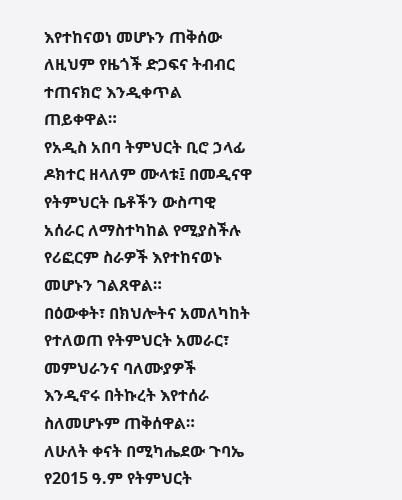እየተከናወነ መሆኑን ጠቅሰው ለዚህም የዜጎች ድጋፍና ትብብር ተጠናክሮ እንዲቀጥል ጠይቀዋል።
የአዲስ አበባ ትምህርት ቢሮ ኃላፊ ዶክተር ዘላለም ሙላቱ፤ በመዲናዋ የትምህርት ቤቶችን ውስጣዊ አሰራር ለማስተካከል የሚያስችሉ የሪፎርም ስራዎች እየተከናወኑ መሆኑን ገልጸዋል።
በዕውቀት፣ በክህሎትና አመለካከት የተለወጠ የትምህርት አመራር፣ መምህራንና ባለሙያዎች እንዲኖሩ በትኩረት እየተሰራ ስለመሆኑም ጠቅሰዋል።
ለሁለት ቀናት በሚካሔደው ጉባኤ የ2015 ዓ.ም የትምህርት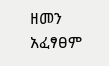ዘመን አፈፃፀም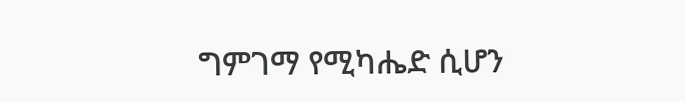ግምገማ የሚካሔድ ሲሆን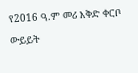የ2016 ዓ.ም መሪ እቅድ ቀርቦ ውይይት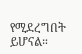የሚደረግበት ይሆናል።